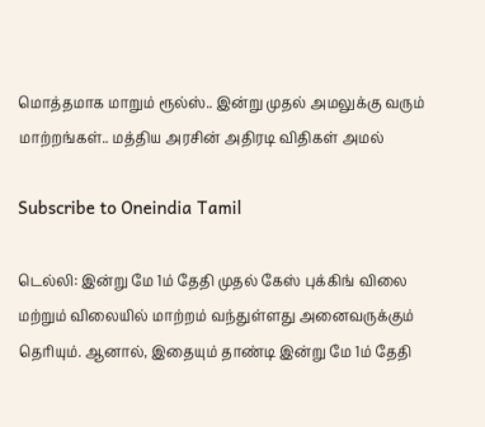மொத்தமாக மாறும் ரூல்ஸ்.. இன்று முதல் அமலுக்கு வரும் மாற்றங்கள்.. மத்திய அரசின் அதிரடி விதிகள் அமல்

Subscribe to Oneindia Tamil

டெல்லி: இன்று மே 1ம் தேதி முதல் கேஸ் புக்கிங் விலை மற்றும் விலையில் மாற்றம் வந்துள்ளது அனைவருக்கும் தெரியும். ஆனால், இதையும் தாண்டி இன்று மே 1ம் தேதி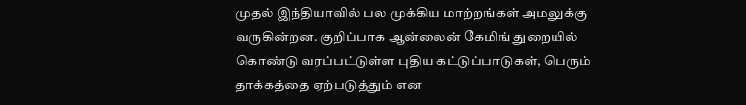முதல் இந்தியாவில் பல முக்கிய மாற்றங்கள் அமலுக்கு வருகின்றன. குறிப்பாக ஆன்லைன் கேமிங் துறையில் கொண்டு வரப்பட்டுள்ள புதிய கட்டுப்பாடுகள், பெரும் தாக்கத்தை ஏற்படுத்தும் என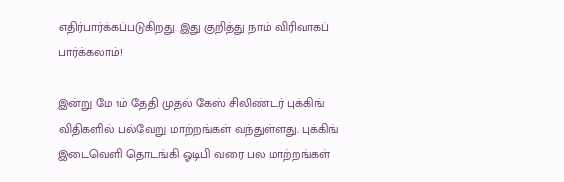எதிர்பார்க்கப்படுகிறது. இது குறித்து நாம் விரிவாகப் பார்க்கலாம்!

இன்று மே 1ம் தேதி முதல் கேஸ் சிலிண்டர் புக்கிங் விதிகளில் பல்வேறு மாற்றங்கள் வந்துள்ளது. புக்கிங் இடைவெளி தொடங்கி ஓடிபி வரை பல மாற்றங்கள்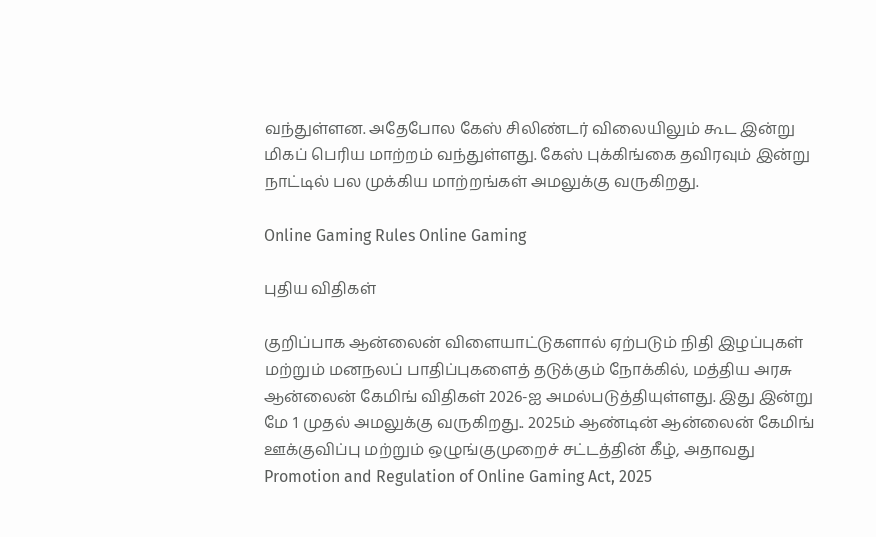வந்துள்ளன. அதேபோல கேஸ் சிலிண்டர் விலையிலும் கூட இன்று மிகப் பெரிய மாற்றம் வந்துள்ளது. கேஸ் புக்கிங்கை தவிரவும் இன்று நாட்டில் பல முக்கிய மாற்றங்கள் அமலுக்கு வருகிறது.

Online Gaming Rules Online Gaming

புதிய விதிகள்

குறிப்பாக ஆன்லைன் விளையாட்டுகளால் ஏற்படும் நிதி இழப்புகள் மற்றும் மனநலப் பாதிப்புகளைத் தடுக்கும் நோக்கில், மத்திய அரசு ஆன்லைன் கேமிங் விதிகள் 2026-ஐ அமல்படுத்தியுள்ளது. இது இன்று மே 1 முதல் அமலுக்கு வருகிறது.. 2025ம் ஆண்டின் ஆன்லைன் கேமிங் ஊக்குவிப்பு மற்றும் ஒழுங்குமுறைச் சட்டத்தின் கீழ், அதாவது Promotion and Regulation of Online Gaming Act, 2025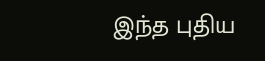இந்த புதிய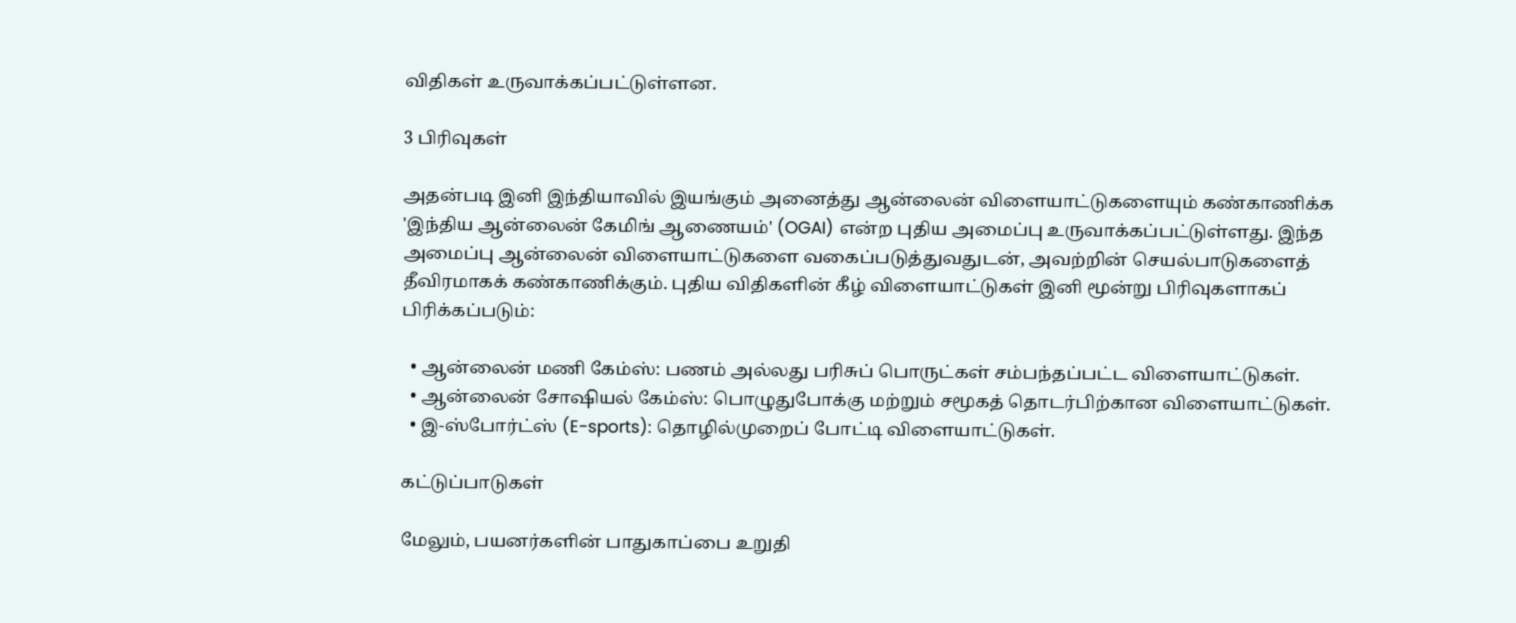விதிகள் உருவாக்கப்பட்டுள்ளன.

3 பிரிவுகள்

அதன்படி இனி இந்தியாவில் இயங்கும் அனைத்து ஆன்லைன் விளையாட்டுகளையும் கண்காணிக்க 'இந்திய ஆன்லைன் கேமிங் ஆணையம்' (OGAI) என்ற புதிய அமைப்பு உருவாக்கப்பட்டுள்ளது. இந்த அமைப்பு ஆன்லைன் விளையாட்டுகளை வகைப்படுத்துவதுடன், அவற்றின் செயல்பாடுகளைத் தீவிரமாகக் கண்காணிக்கும். புதிய விதிகளின் கீழ் விளையாட்டுகள் இனி மூன்று பிரிவுகளாகப் பிரிக்கப்படும்:

  • ஆன்லைன் மணி கேம்ஸ்: பணம் அல்லது பரிசுப் பொருட்கள் சம்பந்தப்பட்ட விளையாட்டுகள்.
  • ஆன்லைன் சோஷியல் கேம்ஸ்: பொழுதுபோக்கு மற்றும் சமூகத் தொடர்பிற்கான விளையாட்டுகள்.
  • இ-ஸ்போர்ட்ஸ் (E-sports): தொழில்முறைப் போட்டி விளையாட்டுகள்.

கட்டுப்பாடுகள்

மேலும், பயனர்களின் பாதுகாப்பை உறுதி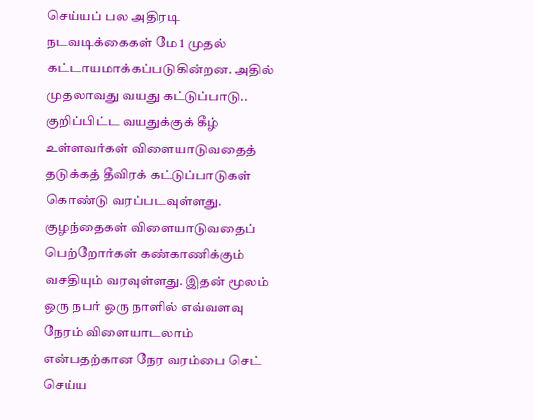செய்யப் பல அதிரடி நடவடிக்கைகள் மே 1 முதல் கட்டாயமாக்கப்படுகின்றன. அதில் முதலாவது வயது கட்டுப்பாடு.. குறிப்பிட்ட வயதுக்குக் கீழ் உள்ளவர்கள் விளையாடுவதைத் தடுக்கத் தீவிரக் கட்டுப்பாடுகள் கொண்டு வரப்படவுள்ளது. குழந்தைகள் விளையாடுவதைப் பெற்றோர்கள் கண்காணிக்கும் வசதியும் வரவுள்ளது. இதன் மூலம் ஒரு நபர் ஒரு நாளில் எவ்வளவு நேரம் விளையாடலாம் என்பதற்கான நேர வரம்பை செட் செய்ய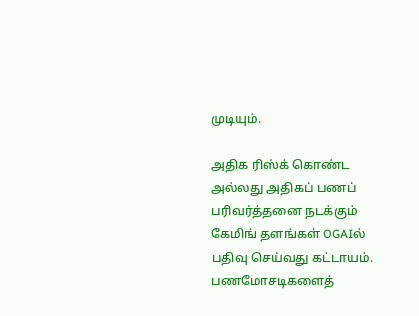முடியும்.

அதிக ரிஸ்க் கொண்ட அல்லது அதிகப் பணப் பரிவர்த்தனை நடக்கும் கேமிங் தளங்கள் OGAIல் பதிவு செய்வது கட்டாயம். பணமோசடிகளைத்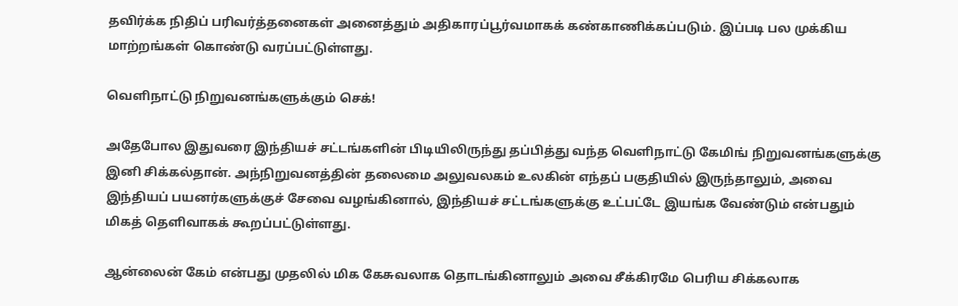தவிர்க்க நிதிப் பரிவர்த்தனைகள் அனைத்தும் அதிகாரப்பூர்வமாகக் கண்காணிக்கப்படும். இப்படி பல முக்கிய மாற்றங்கள் கொண்டு வரப்பட்டுள்ளது.

வெளிநாட்டு நிறுவனங்களுக்கும் செக்!

அதேபோல இதுவரை இந்தியச் சட்டங்களின் பிடியிலிருந்து தப்பித்து வந்த வெளிநாட்டு கேமிங் நிறுவனங்களுக்கு இனி சிக்கல்தான். அந்நிறுவனத்தின் தலைமை அலுவலகம் உலகின் எந்தப் பகுதியில் இருந்தாலும், அவை இந்தியப் பயனர்களுக்குச் சேவை வழங்கினால், இந்தியச் சட்டங்களுக்கு உட்பட்டே இயங்க வேண்டும் என்பதும் மிகத் தெளிவாகக் கூறப்பட்டுள்ளது.

ஆன்லைன் கேம் என்பது முதலில் மிக கேசுவலாக தொடங்கினாலும் அவை சீக்கிரமே பெரிய சிக்கலாக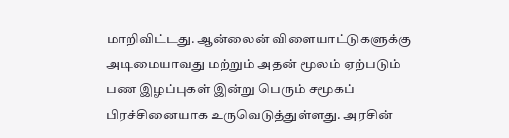மாறிவிட்டது. ஆன்லைன் விளையாட்டுகளுக்கு அடிமையாவது மற்றும் அதன் மூலம் ஏற்படும் பண இழப்புகள் இன்று பெரும் சமூகப் பிரச்சினையாக உருவெடுத்துள்ளது. அரசின்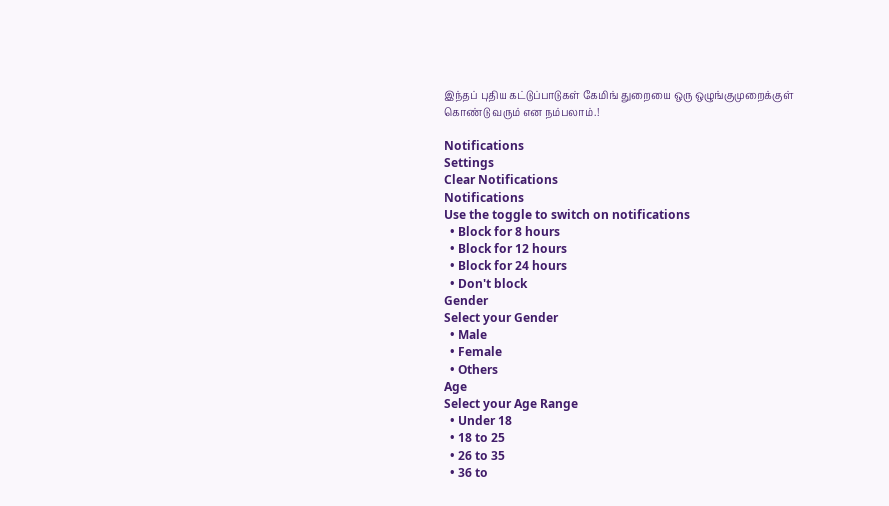இந்தப் புதிய கட்டுப்பாடுகள் கேமிங் துறையை ஒரு ஒழுங்குமுறைக்குள் கொண்டு வரும் என நம்பலாம்.!

Notifications
Settings
Clear Notifications
Notifications
Use the toggle to switch on notifications
  • Block for 8 hours
  • Block for 12 hours
  • Block for 24 hours
  • Don't block
Gender
Select your Gender
  • Male
  • Female
  • Others
Age
Select your Age Range
  • Under 18
  • 18 to 25
  • 26 to 35
  • 36 to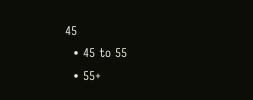45
  • 45 to 55
  • 55+